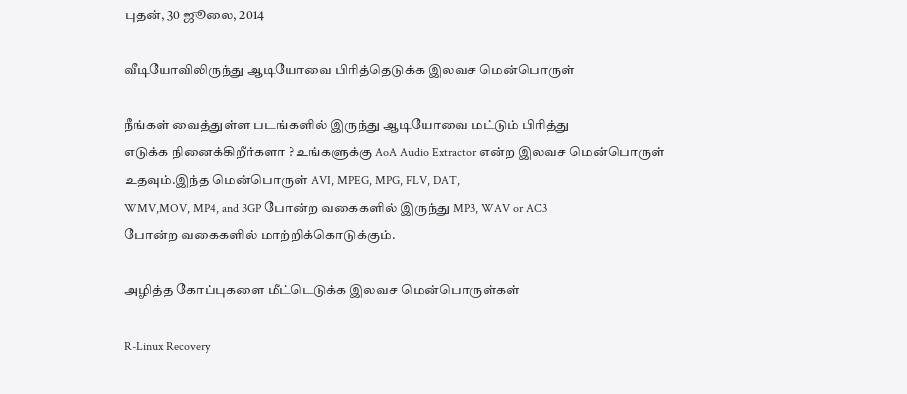புதன், 30 ஜூலை, 2014

வீடியோவிலிருந்து ஆடியோவை பிரித்தெடுக்க இலவச மென்பொருள்

நீங்கள் வைத்துள்ள படங்களில் இருந்து ஆடியோவை மட்டும் பிரித்து
எடுக்க நினைக்கிறீர்களா ? உங்களுக்கு AoA Audio Extractor என்ற இலவச மென்பொருள் உதவும்.இந்த மென்பொருள் AVI, MPEG, MPG, FLV, DAT,
WMV,MOV, MP4, and 3GP போன்ற வகைகளில் இருந்து MP3, WAV or AC3
போன்ற வகைகளில் மாற்றிக்கொடுக்கும்.

அழித்த கோப்புகளை மீட்டெடுக்க இலவச மென்பொருள்கள்

R-Linux Recovery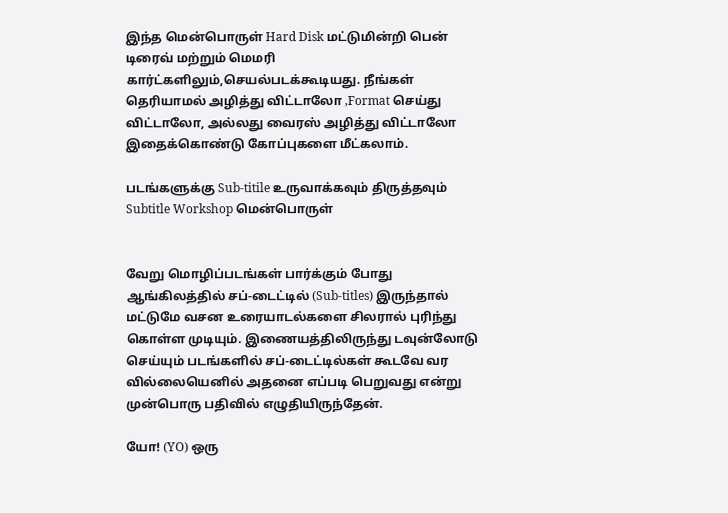இந்த மென்பொருள் Hard Disk மட்டுமின்றி பென் டிரைவ் மற்றும் மெமரி
கார்ட்களிலும்,செயல்படக்கூடியது. நீங்கள் தெரியாமல் அழித்து விட்டாலோ ,Format செய்து விட்டாலோ, அல்லது வைரஸ் அழித்து விட்டாலோ இதைக்கொண்டு கோப்புகளை மீட்கலாம்.

படங்களுக்கு Sub-titile உருவாக்கவும் திருத்தவும் Subtitle Workshop மென்பொருள்


வேறு மொழிப்படங்கள் பார்க்கும் போது ஆங்கிலத்தில் சப்-டைட்டில் (Sub-titles) இருந்தால் மட்டுமே வசன உரையாடல்களை சிலரால் புரிந்து கொள்ள முடியும். இணையத்திலிருந்து டவுன்லோடு செய்யும் படங்களில் சப்-டைட்டில்கள் கூடவே வர வில்லையெனில் அதனை எப்படி பெறுவது என்று முன்பொரு பதிவில் எழுதியிருந்தேன்.

யோ! (YO) ஒரு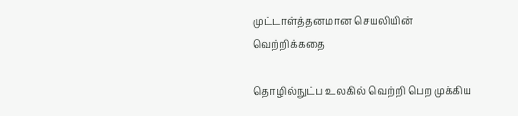முட்டாள்த்தனமான செயலியின் வெற்றிக்கதை

தொழில்நுட்ப உலகில் வெற்றி பெற முக்கிய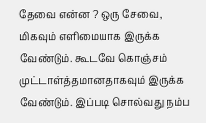தேவை என்ன ? ஒரு சேவை, மிகவும் எளிமையாக இருக்க வேண்டும். கூடவே கொஞ்சம் முட்டாள்த்தமானதாகவும் இருக்க வேண்டும். இப்படி சொல்வது நம்ப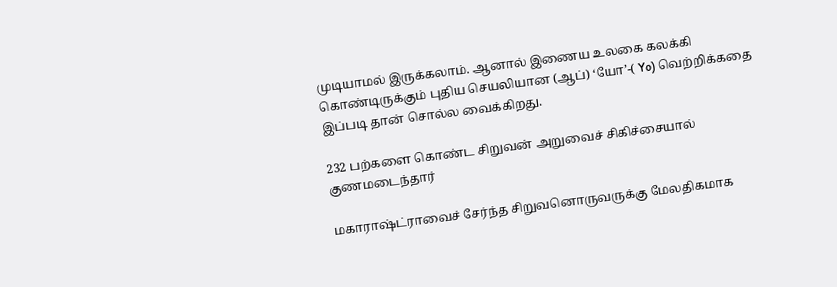முடியாமல் இருக்கலாம். ஆனால் இணைய உலகை கலக்கி கொண்டிருக்கும் புதிய செயலியான (ஆப்) ‘யோ’-( Yo) வெற்றிக்கதை இப்படி தான் சொல்ல வைக்கிறது.

232 பற்களை கொண்ட சிறுவன் அறுவைச் சிகிச்சையால் குணமடைந்தார்

மகாராஷ்ட்ராவைச் சேர்ந்த சிறுவனொருவருக்கு மேலதிகமாக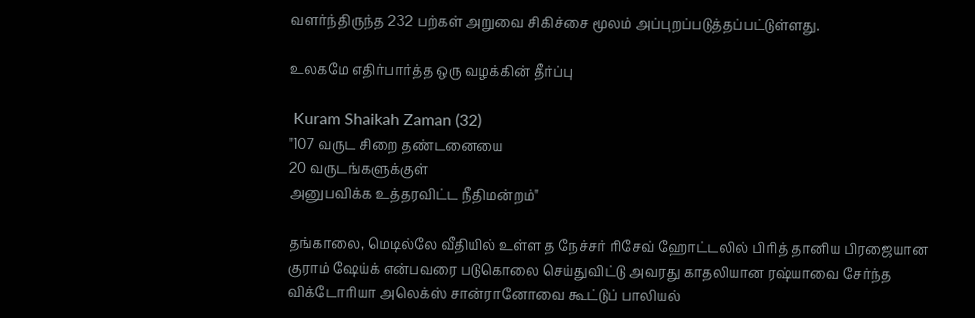வளர்ந்திருந்த 232 பற்கள் அறுவை சிகிச்சை மூலம் அப்புறப்படுத்தப்பட்டுள்ளது.

உலகமே எதிர்பார்த்த ஒரு வழக்கின் தீர்ப்பு

 Kuram Shaikah Zaman (32)
"107 வருட சிறை தண்டனையை
20 வருடங்களுக்குள்
அனுபவிக்க உத்தரவிட்ட நீதிமன்றம்"

தங்காலை, மெடில்லே வீதியில் உள்ள த நேச்சர் ரிசேவ் ஹோட்டலில் பிரித் தானிய பிரஜையான குராம் ஷேய்க் என்பவரை படுகொலை செய்துவிட்டு அவரது காதலியான ரஷ்யாவை சேர்ந்த விக்டோரியா அலெக்ஸ் சான்ரானோவை கூட்டுப் பாலியல்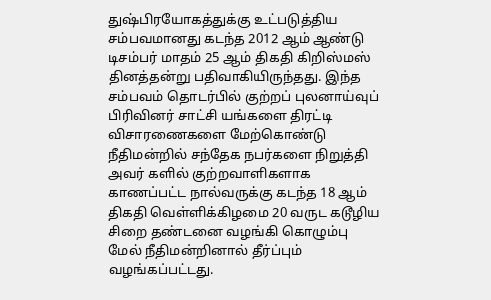துஷ்பிரயோகத்துக்கு உட்படுத்திய சம்பவமானது கடந்த 2012 ஆம் ஆண்டு டிசம்பர் மாதம் 25 ஆம் திகதி கிறிஸ்மஸ் தினத்தன்று பதிவாகியிருந்தது. இந்த சம்பவம் தொடர்பில் குற்றப் புலனாய்வுப் பிரிவினர் சாட்சி யங்களை திரட்டி விசாரணைகளை மேற்கொண்டு நீதிமன்றில் சந்தேக நபர்களை நிறுத்தி அவர் களில் குற்றவாளிகளாக காணப்பட்ட நால்வருக்கு கடந்த 18 ஆம் திகதி வெள்ளிக்கிழமை 20 வருட கடூழிய சிறை தண்டனை வழங்கி கொழும்பு மேல் நீதிமன்றினால் தீர்ப்பும் வழங்கப்பட்டது.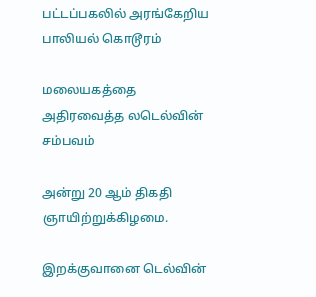பட்டப்பகலில் அரங்கேறிய பாலியல் கொடூரம்

மலையகத்தை அதிரவைத்த லடெல்வின் சம்பவம்

அன்று 20 ஆம் திகதி ஞாயிற்றுக்கிழமை.

இறக்குவானை டெல்வின்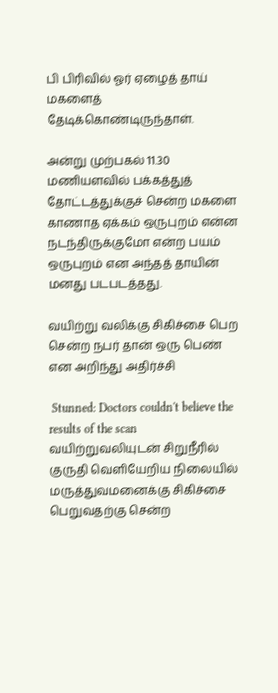பி பிரிவில் ஓர் ஏழைத் தாய் மகளைத் தேடிக்கொண்டிருந்தாள்.

அன்று முற்பகல் 11.30 மணியளவில் பக்கத்துத் தோட்டத்துக்குச் சென்ற மகளை காணாத ஏக்கம் ஒருபுறம் என்ன நடந்திருக்குமோ என்ற பயம் ஒருபுறம் என அந்தத் தாயின் மனது படபடத்தது.

வயிற்று வலிக்கு சிகிச்சை பெற சென்ற நபர் தான் ஒரு பெண் என அறிந்து அதிர்ச்சி

 Stunned: Doctors couldn't believe the results of the scan
வயிற்றுவலியுடன் சிறுநீரில் குருதி வெளியேறிய நிலையில் மருத்துவமனைக்கு சிகிச்சை பெறுவதற்கு சென்ற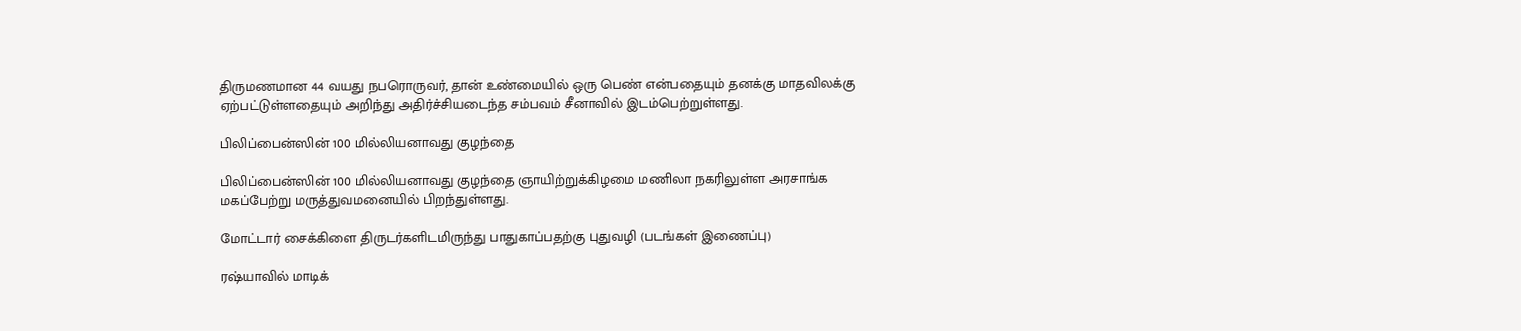திருமணமான 44 வயது நபரொருவர், தான் உண்மையில் ஒரு பெண் என்பதையும் தனக்கு மாதவிலக்கு ஏற்பட்டுள்ளதையும் அறிந்து அதிர்ச்சியடைந்த சம்பவம் சீனாவில் இடம்பெற்றுள்ளது.

பிலிப்பைன்ஸின் 100 மில்லியனாவது குழந்தை

பிலிப்பைன்ஸின் 100 மில்லியனாவது குழந்தை ஞாயிற்றுக்கிழமை மணிலா நகரிலுள்ள அரசாங்க மகப்பேற்று மருத்துவமனையில் பிறந்துள்ளது.

மோட்டார் சைக்கிளை திருடர்களிடமிருந்து பாதுகாப்பதற்கு புதுவழி (படங்கள் இணைப்பு)

ரஷ்யாவில் மாடிக்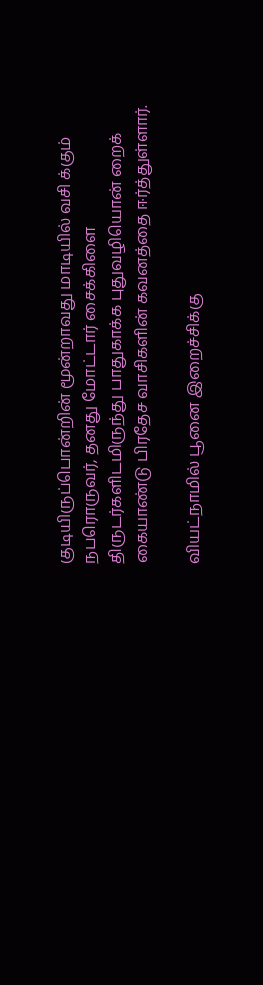குடியிருப்பொன்றின் மூன்றாவது மாடியில் வசி க்கும் நபரொருவர், தனது மோட்டார் சைக்கிளை திருடர்களிடமிருந்து பாதுகாக்க புதுவழியொன் றைக் கையாண்டு பிரதேச வாசிகளின் கவனத்தை ஈர்த்துள்ளார்.

வியட்நாமில் பூனை இறைச்சிக்கு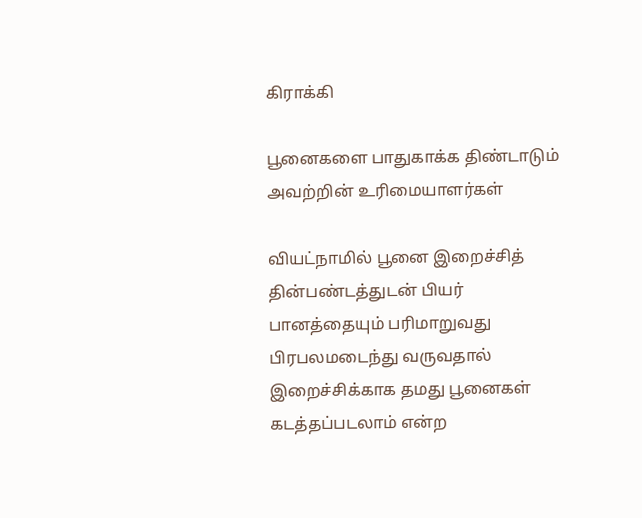கிராக்கி

பூனைகளை பாதுகாக்க திண்டாடும் அவற்றின் உரிமையாளர்கள்

வியட்நாமில் பூனை இறைச்சித் தின்பண்டத்துடன் பியர் பானத்தையும் பரிமாறுவது பிரபலமடைந்து வருவதால் இறைச்சிக்காக தமது பூனைகள் கடத்தப்படலாம் என்ற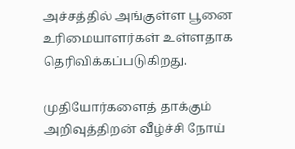அச்சத்தில் அங்குள்ள பூனை உரிமையாளர்கள் உள்ளதாக தெரிவிக்கப்படுகிறது.

முதியோர்களைத் தாக்கும் அறிவுத்திறன் வீழ்ச்சி நோய்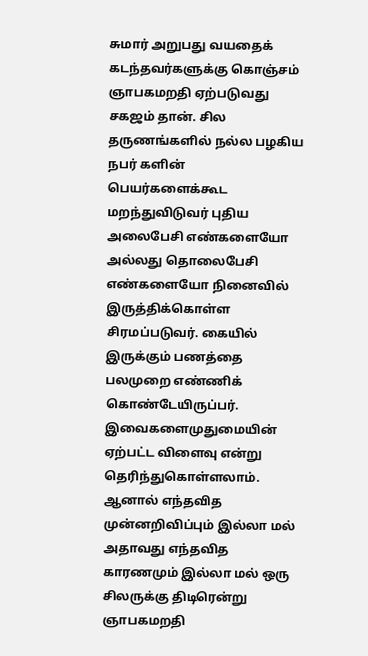சுமார் அறுபது வயதைக் கடந்தவர்களுக்கு கொஞ்சம் ஞாபகமறதி ஏற்படுவது சகஜம் தான். சில தருணங்களில் நல்ல பழகிய நபர் களின் பெயர்களைக்கூட மறந்துவிடுவர் புதிய அலைபேசி எண்களையோ அல்லது தொலைபேசி எண்களையோ நினைவில் இருத்திக்கொள்ள சிரமப்படுவர். கையில் இருக்கும் பணத்தை பலமுறை எண்ணிக் கொண்டேயிருப்பர். இவைகளைமுதுமையின் ஏற்பட்ட விளைவு என்று தெரிந்துகொள்ளலாம். ஆனால் எந்தவித முன்னறிவிப்பும் இல்லா மல் அதாவது எந்தவித காரணமும் இல்லா மல் ஒரு சிலருக்கு திடிரென்று ஞாபகமறதி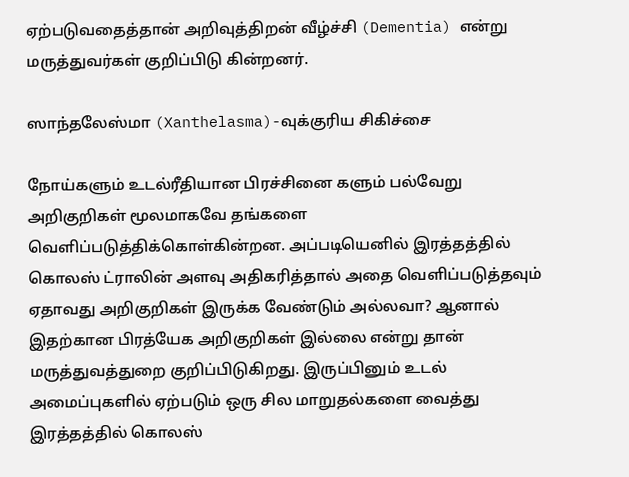ஏற்படுவதைத்தான் அறிவுத்திறன் வீழ்ச்சி (Dementia) என்று மருத்துவர்கள் குறிப்பிடு கின்றனர்.

ஸாந்தலேஸ்மா (Xanthelasma)-வுக்குரிய சிகிச்சை

நோய்களும் உடல்ரீதியான பிரச்சினை களும் பல்வேறு அறிகுறிகள் மூலமாகவே தங்களை வெளிப்படுத்திக்கொள்கின்றன. அப்படியெனில் இரத்தத்தில் கொலஸ் ட்ராலின் அளவு அதிகரித்தால் அதை வெளிப்படுத்தவும் ஏதாவது அறிகுறிகள் இருக்க வேண்டும் அல்லவா? ஆனால் இதற்கான பிரத்யேக அறிகுறிகள் இல்லை என்று தான் மருத்துவத்துறை குறிப்பிடுகிறது. இருப்பினும் உடல் அமைப்புகளில் ஏற்படும் ஒரு சில மாறுதல்களை வைத்து இரத்தத்தில் கொலஸ்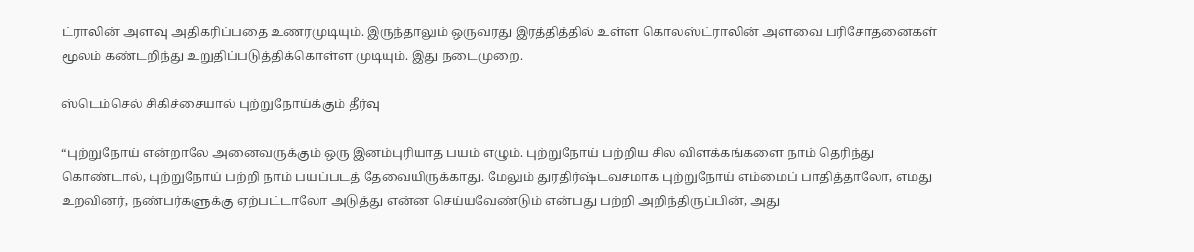ட்ராலின் அளவு அதிகரிப்பதை உணரமுடியும். இருந்தாலும் ஒருவரது இரத்தித்தில் உள்ள கொலஸ்ட்ராலின் அளவை பரிசோதனைகள் மூலம் கண்டறிந்து உறுதிப்படுத்திக்கொள்ள முடியும். இது நடைமுறை.

ஸ்டெம்செல் சிகிச்சையால் புற்றுநோய்க்கும் தீர்வு

“புற்றுநோய் என்றாலே அனைவருக்கும் ஒரு இனம்புரியாத பயம் எழும். புற்றுநோய் பற்றிய சில விளக்கங்களை நாம் தெரிந்து கொண்டால், புற்றுநோய் பற்றி நாம் பயப்படத் தேவையிருக்காது. மேலும் துரதிர்ஷ்டவசமாக புற்றுநோய் எம்மைப் பாதித்தாலோ, எமது உறவினர், நண்பர்களுக்கு ஏற்பட்டாலோ அடுத்து என்ன செய்யவேண்டும் என்பது பற்றி அறிந்திருப்பின், அது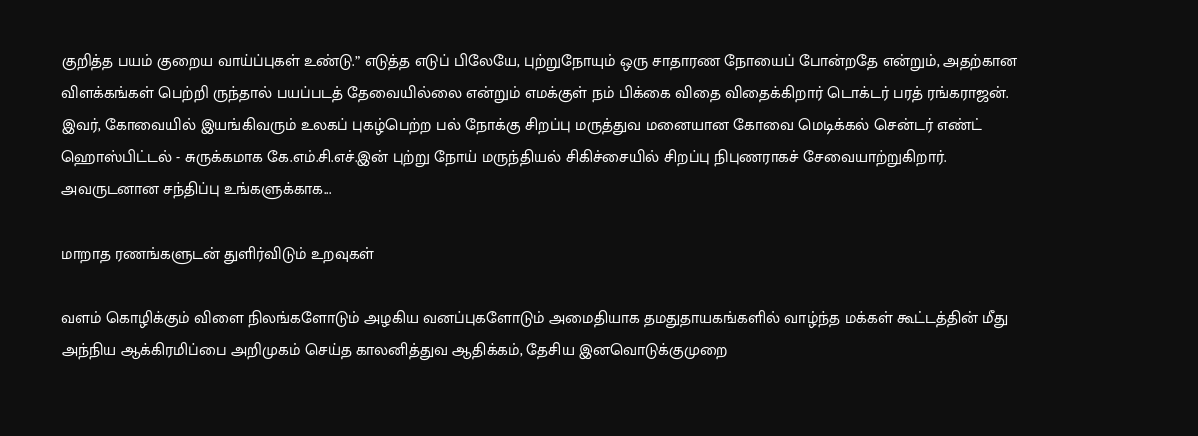குறித்த பயம் குறைய வாய்ப்புகள் உண்டு.” எடுத்த எடுப் பிலேயே, புற்றுநோயும் ஒரு சாதாரண நோயைப் போன்றதே என்றும், அதற்கான விளக்கங்கள் பெற்றி ருந்தால் பயப்படத் தேவையில்லை என்றும் எமக்குள் நம் பிக்கை விதை விதைக்கிறார் டொக்டர் பரத் ரங்கராஜன். இவர், கோவையில் இயங்கிவரும் உலகப் புகழ்பெற்ற பல் நோக்கு சிறப்பு மருத்துவ மனையான கோவை மெடிக்கல் சென்டர் எண்ட் ஹொஸ்பிட்டல் - சுருக்கமாக கே.எம்.சி.எச்.இன் புற்று நோய் மருந்தியல் சிகிச்சையில் சிறப்பு நிபுணராகச் சேவையாற்றுகிறார். அவருடனான சந்திப்பு உங்களுக்காக...

மாறாத ரணங்களுடன் துளிர்விடும் உறவுகள்

வளம் கொழிக்கும் விளை நிலங்களோடும் அழகிய வனப்புகளோடும் அமைதியாக தமதுதாயகங்களில் வாழ்ந்த மக்கள் கூட்டத்தின் மீது அந்நிய ஆக்கிரமிப்பை அறிமுகம் செய்த காலனித்துவ ஆதிக்கம், தேசிய இனவொடுக்குமுறை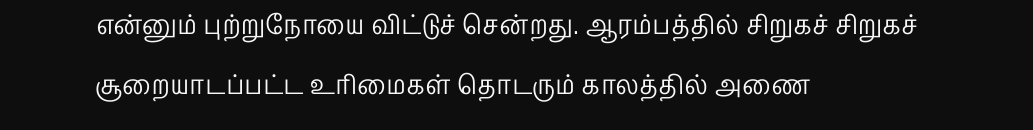என்னும் புற்றுநோயை விட்டுச் சென்றது. ஆரம்பத்தில் சிறுகச் சிறுகச் சூறையாடப்பட்ட உரிமைகள் தொடரும் காலத்தில் அணை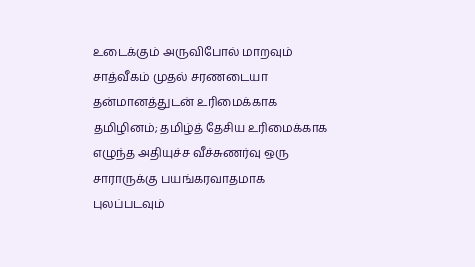உடைக்கும் அருவிபோல் மாறவும் சாத்வீகம் முதல் சரணடையா தன்மானத்துடன் உரிமைக்காக தமிழினம்; தமிழ்த் தேசிய உரிமைக்காக எழுந்த அதியுச்ச வீச்சுணர்வு ஒரு சாராருக்கு பயங்கரவாதமாக புலப்படவும்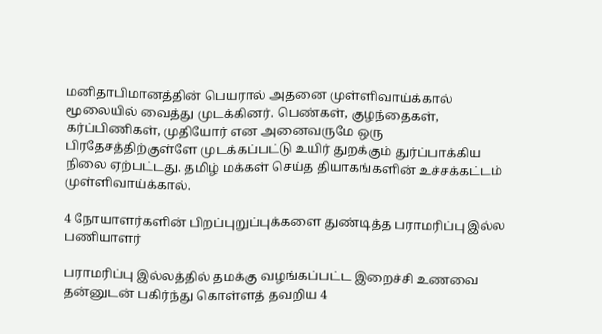மனிதாபிமானத்தின் பெயரால் அதனை முள்ளிவாய்க்கால் மூலையில் வைத்து முடக்கினர். பெண்கள், குழந்தைகள், கர்ப்பிணிகள், முதியோர் என அனைவருமே ஒரு பிரதேசத்திற்குள்ளே முடக்கப்பட்டு உயிர் துறக்கும் துர்ப்பாக்கிய நிலை ஏற்பட்டது. தமிழ் மக்கள் செய்த தியாகங்களின் உச்சக்கட்டம் முள்ளிவாய்க்கால்.

4 நோயாளர்களின் பிறப்புறுப்புக்களை துண்டித்த பராமரிப்பு இல்ல பணியாளர்

பராமரிப்பு இல்லத்தில் தமக்கு வழங்கப்பட்ட இறைச்சி உணவை தன்னுடன் பகிர்ந்து கொள்ளத் தவறிய 4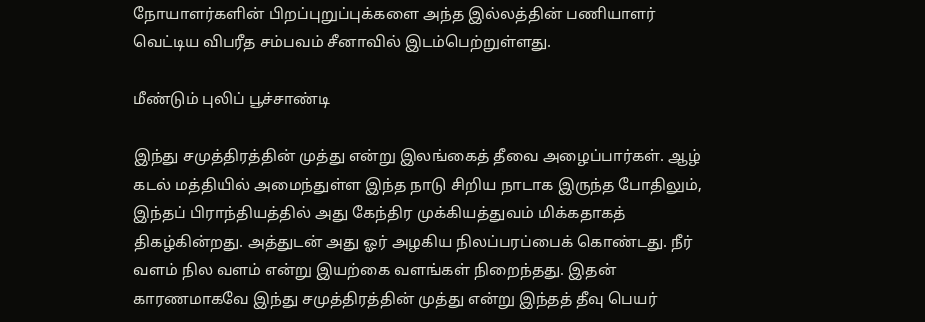நோயாளர்களின் பிறப்புறுப்புக்களை அந்த இல்லத்தின் பணியாளர் வெட்டிய விபரீத சம்பவம் சீனாவில் இடம்பெற்றுள்ளது.

மீண்டும் புலிப் பூச்சாண்டி

இந்து சமுத்திரத்தின் முத்து என்று இலங்கைத் தீவை அழைப்பார்கள். ஆழ் கடல் மத்தியில் அமைந்துள்ள இந்த நாடு சிறிய நாடாக இருந்த போதிலும், இந்தப் பிராந்தியத்தில் அது கேந்திர முக்கியத்துவம் மிக்கதாகத் திகழ்கின்றது. அத்துடன் அது ஓர் அழகிய நிலப்பரப்பைக் கொண்டது. நீர் வளம் நில வளம் என்று இயற்கை வளங்கள் நிறைந்தது. இதன் காரணமாகவே இந்து சமுத்திரத்தின் முத்து என்று இந்தத் தீவு பெயர்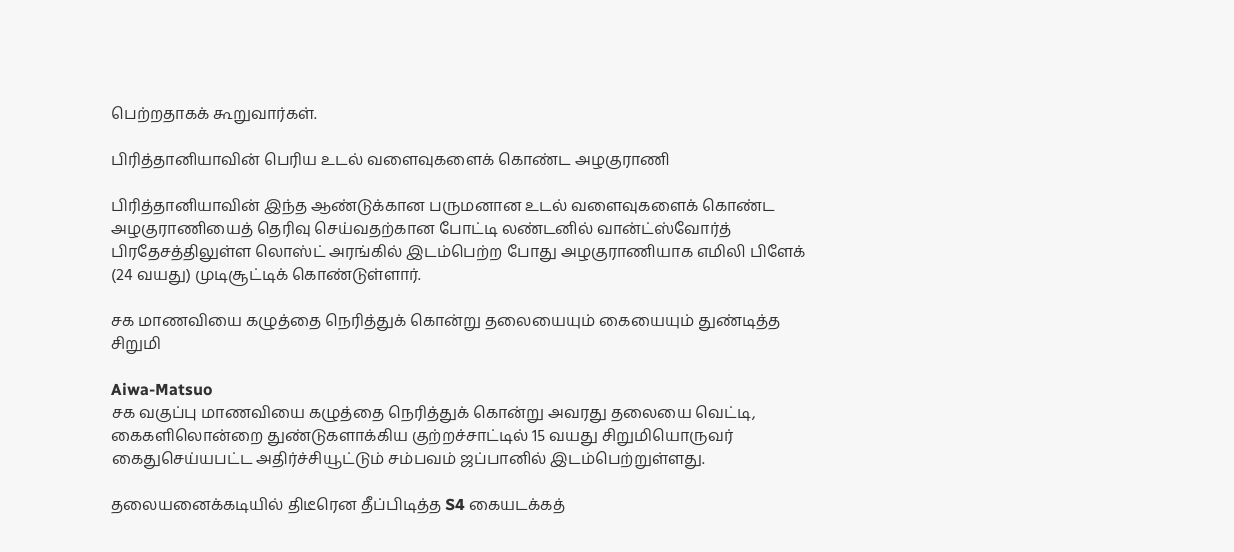பெற்றதாகக் கூறுவார்கள்.

பிரித்தானியாவின் பெரிய உடல் வளைவுகளைக் கொண்ட அழகுராணி

பிரித்தானியாவின் இந்த ஆண்டுக்கான பருமனான உடல் வளைவுகளைக் கொண்ட அழகுராணியைத் தெரிவு செய்வதற்கான போட்டி லண்டனில் வான்ட்ஸ்வோர்த் பிரதேசத்திலுள்ள லொஸ்ட் அரங்கில் இடம்பெற்ற போது அழகுராணியாக எமிலி பிளேக் (24 வயது) முடிசூட்டிக் கொண்டுள்ளார்.

சக மாணவியை கழுத்தை நெரித்துக் கொன்று தலையையும் கையையும் துண்டித்த சிறுமி

Aiwa-Matsuo
சக வகுப்பு மாணவியை கழுத்தை நெரித்துக் கொன்று அவரது தலையை வெட்டி, கைகளிலொன்றை துண்டுகளாக்கிய குற்றச்சாட்டில் 15 வயது சிறுமியொருவர் கைதுசெய்யபட்ட அதிர்ச்சியூட்டும் சம்பவம் ஜப்பானில் இடம்பெற்றுள்ளது.

தலையனைக்கடியில் திடீரென தீப்பிடித்த S4 கையடக்கத்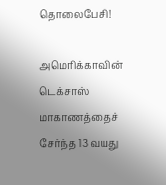தொலைபேசி!

அமெரிக்காவின் டெக்சாஸ் மாகாணத்தைச் சேர்ந்த 13 வயது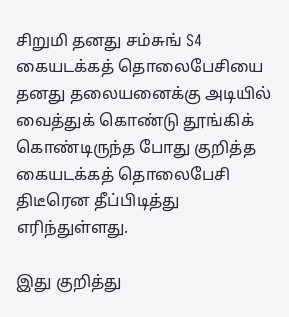சிறுமி தனது சம்சுங் S4 கையடக்கத் தொலைபேசியை தனது தலையனைக்கு அடியில் வைத்துக் கொண்டு தூங்கிக் கொண்டிருந்த போது குறித்த கையடக்கத் தொலைபேசி திடீரென தீப்பிடித்து எரிந்துள்ளது.

இது குறித்து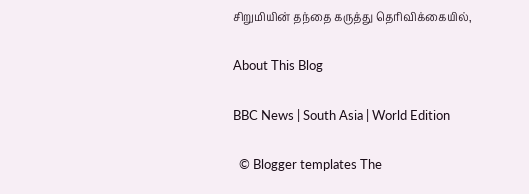சிறுமியின் தந்தை கருத்து தெரிவிக்கையில்,

About This Blog

BBC News | South Asia | World Edition

  © Blogger templates The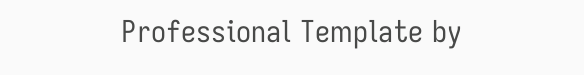Professional Template by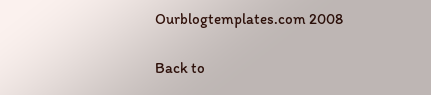Ourblogtemplates.com 2008

Back to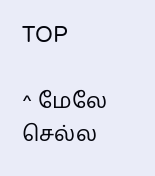TOP

^ மேலே செல்ல